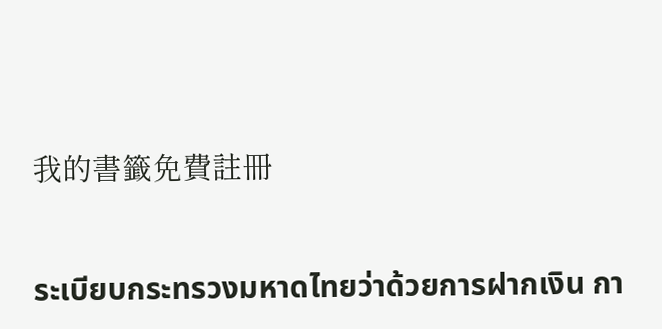我的書籤免費註冊

ระเบียบกระทรวงมหาดไทยว่าด้วยการฝากเงิน กา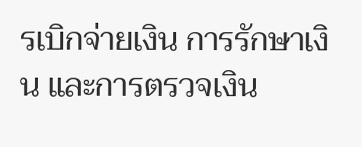รเบิกจ่ายเงิน การรักษาเงิน และการตรวจเงิน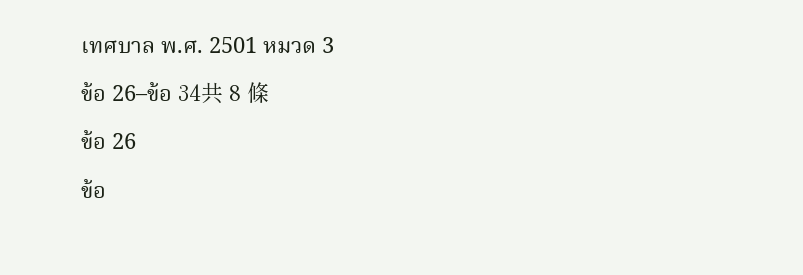เทศบาล พ.ศ. 2501 หมวด 3

ข้อ 26–ข้อ 34共 8 條

ข้อ 26

ข้อ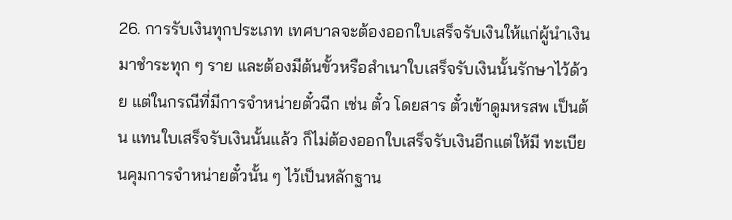26. การรับเงินทุกประเภท เทศบาลจะต้องออกใบเสร็จรับเงินให้แก่ผู้นำเงินมาชำระทุก ๆ ราย และต้องมีต้นขั้วหรือสำเนาใบเสร็จรับเงินนั้นรักษาไว้ด้วย แต่ในกรณีที่มีการจำหน่ายตั๋วฉีก เช่น ตั๋ว โดยสาร ตั๋วเข้าดูมหรสพ เป็นต้น แทนใบเสร็จรับเงินนั้นแล้ว ก็ไม่ต้องออกใบเสร็จรับเงินอีกแต่ให้มี ทะเบียนคุมการจำหน่ายตั๋วนั้น ๆ ไว้เป็นหลักฐาน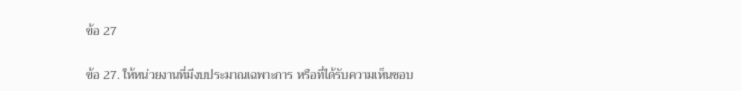ข้อ 27

ข้อ 27. ให้หน่วยงานที่มีงบประมาณเฉพาะการ หรือที่ได้รับความเห็นชอบ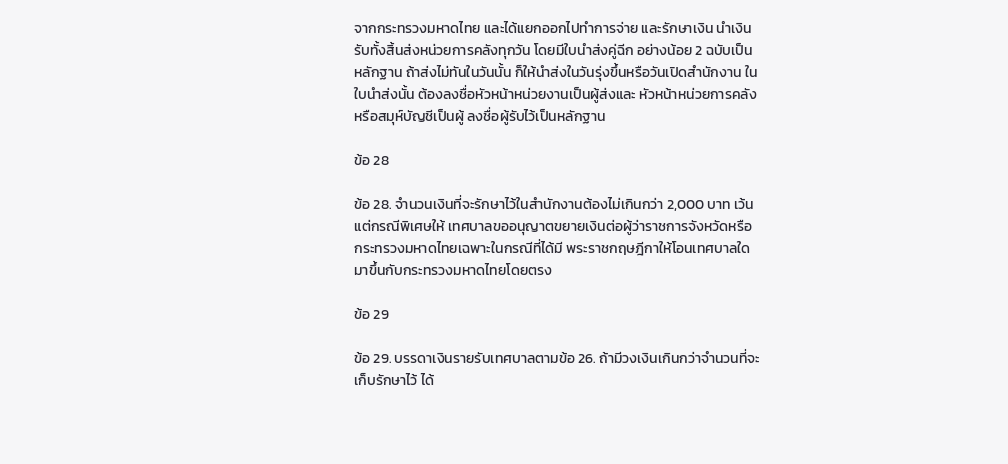จากกระทรวงมหาดไทย และได้แยกออกไปทำการจ่าย และรักษาเงิน นำเงินรับทั้งสิ้นส่งหน่วยการคลังทุกวัน โดยมีใบนำส่งคู่ฉีก อย่างน้อย 2 ฉบับเป็นหลักฐาน ถ้าส่งไม่ทันในวันนั้น ก็ให้นำส่งในวันรุ่งขึ้นหรือวันเปิดสำนักงาน ในใบนำส่งนั้น ต้องลงชื่อหัวหน้าหน่วยงานเป็นผู้ส่งและ หัวหน้าหน่วยการคลังหรือสมุห์บัญชีเป็นผู้ ลงชื่อผู้รับไว้เป็นหลักฐาน

ข้อ 28

ข้อ 28. จำนวนเงินที่จะรักษาไว้ในสำนักงานต้องไม่เกินกว่า 2,000 บาท เว้นแต่กรณีพิเศษให้ เทศบาลขออนุญาตขยายเงินต่อผู้ว่าราชการจังหวัดหรือกระทรวงมหาดไทยเฉพาะในกรณีที่ได้มี พระราชกฤษฎีกาให้โอนเทศบาลใดมาขึ้นกับกระทรวงมหาดไทยโดยตรง

ข้อ 29

ข้อ 29. บรรดาเงินรายรับเทศบาลตามข้อ 26. ถ้ามีวงเงินเกินกว่าจำนวนที่จะเก็บรักษาไว้ ได้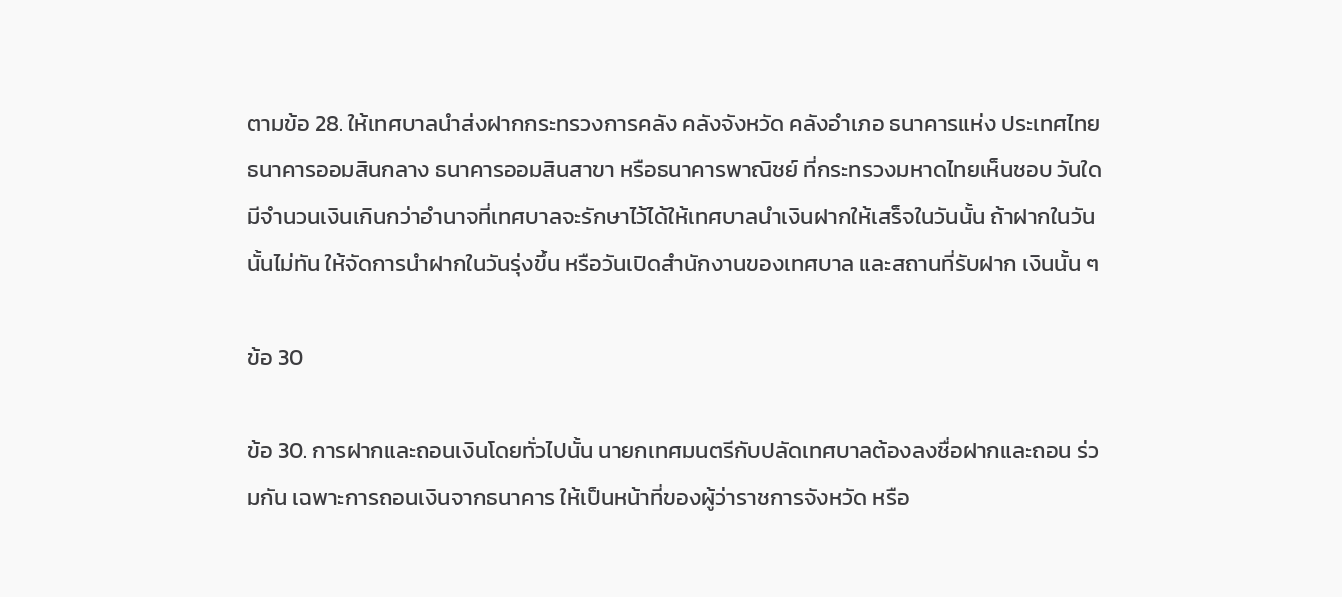ตามข้อ 28. ให้เทศบาลนำส่งฝากกระทรวงการคลัง คลังจังหวัด คลังอำเภอ ธนาคารแห่ง ประเทศไทย ธนาคารออมสินกลาง ธนาคารออมสินสาขา หรือธนาคารพาณิชย์ ที่กระทรวงมหาดไทยเห็นชอบ วันใดมีจำนวนเงินเกินกว่าอำนาจที่เทศบาลจะรักษาไว้ได้ให้เทศบาลนำเงินฝากให้เสร็จในวันนั้น ถ้าฝากในวันนั้นไม่ทัน ให้จัดการนำฝากในวันรุ่งขึ้น หรือวันเปิดสำนักงานของเทศบาล และสถานที่รับฝาก เงินนั้น ๆ

ข้อ 30

ข้อ 30. การฝากและถอนเงินโดยทั่วไปนั้น นายกเทศมนตรีกับปลัดเทศบาลต้องลงชื่อฝากและถอน ร่วมกัน เฉพาะการถอนเงินจากธนาคาร ให้เป็นหน้าที่ของผู้ว่าราชการจังหวัด หรือ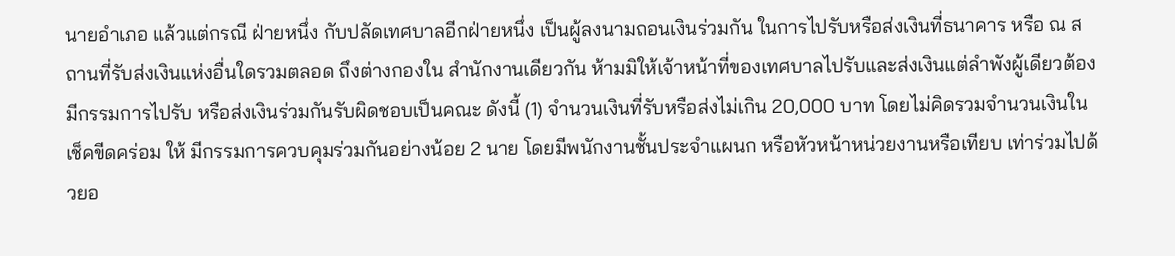นายอำเภอ แล้วแต่กรณี ฝ่ายหนึ่ง กับปลัดเทศบาลอีกฝ่ายหนึ่ง เป็นผู้ลงนามถอนเงินร่วมกัน ในการไปรับหรือส่งเงินที่ธนาคาร หรือ ณ สถานที่รับส่งเงินแห่งอื่นใดรวมตลอด ถึงต่างกองใน สำนักงานเดียวกัน ห้ามมิให้เจ้าหน้าที่ของเทศบาลไปรับและส่งเงินแต่ลำพังผู้เดียวต้องมีกรรมการไปรับ หรือส่งเงินร่วมกันรับผิดชอบเป็นคณะ ดังนี้ (1) จำนวนเงินที่รับหรือส่งไม่เกิน 20,000 บาท โดยไม่คิดรวมจำนวนเงินในเช็คขีดคร่อม ให้ มีกรรมการควบคุมร่วมกันอย่างน้อย 2 นาย โดยมีพนักงานชั้นประจำแผนก หรือหัวหน้าหน่วยงานหรือเทียบ เท่าร่วมไปด้วยอ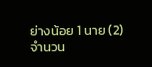ย่างน้อย 1 นาย (2) จำนวน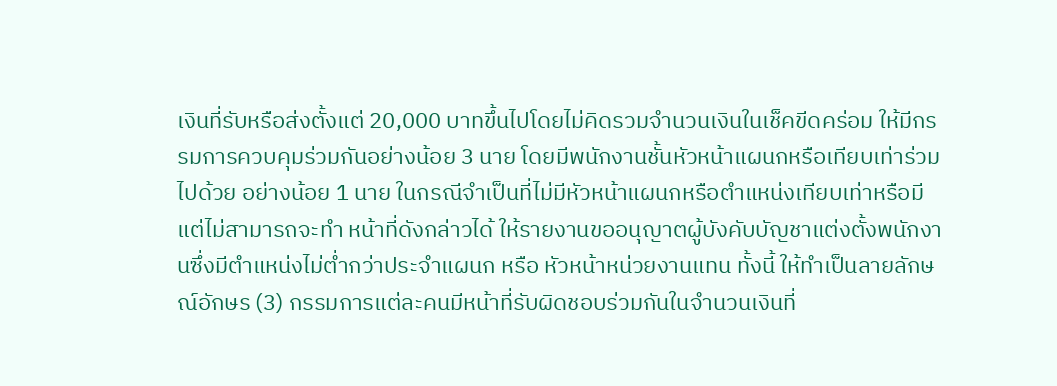เงินที่รับหรือส่งตั้งแต่ 20,000 บาทขึ้นไปโดยไม่คิดรวมจำนวนเงินในเช็คขีดคร่อม ให้มีกรรมการควบคุมร่วมกันอย่างน้อย 3 นาย โดยมีพนักงานชั้นหัวหน้าแผนกหรือเทียบเท่าร่วมไปด้วย อย่างน้อย 1 นาย ในกรณีจำเป็นที่ไม่มีหัวหน้าแผนกหรือตำแหน่งเทียบเท่าหรือมีแต่ไม่สามารถจะทำ หน้าที่ดังกล่าวได้ ให้รายงานขออนุญาตผู้บังคับบัญชาแต่งตั้งพนักงานซึ่งมีตำแหน่งไม่ต่ำกว่าประจำแผนก หรือ หัวหน้าหน่วยงานแทน ทั้งนี้ ให้ทำเป็นลายลักษณ์อักษร (3) กรรมการแต่ละคนมีหน้าที่รับผิดชอบร่วมกันในจำนวนเงินที่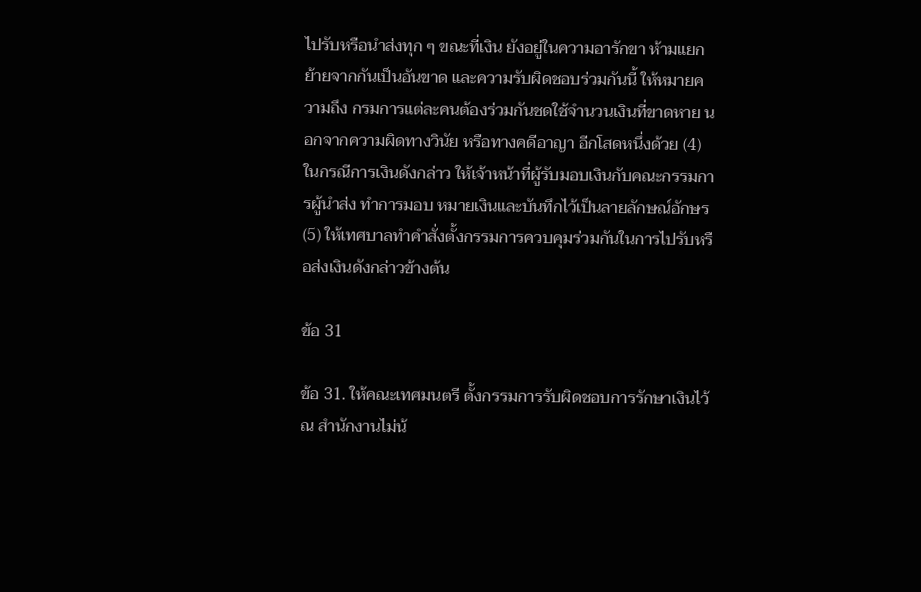ไปรับหรือนำส่งทุก ๆ ขณะที่เงิน ยังอยู่ในความอารักขา ห้ามแยกย้ายจากกันเป็นอันขาด และความรับผิดชอบร่วมกันนี้ ให้หมายความถึง กรมการแต่ละคนต้องร่วมกันชดใช้จำนวนเงินที่ขาดหาย นอกจากความผิดทางวินัย หรือทางคดีอาญา อีกโสดหนึ่งด้วย (4) ในกรณีการเงินดังกล่าว ให้เจ้าหน้าที่ผู้รับมอบเงินกับคณะกรรมการผู้นำส่ง ทำการมอบ หมายเงินและบันทึกไว้เป็นลายลักษณ์อักษร (5) ให้เทศบาลทำคำสั่งตั้งกรรมการควบคุมร่วมกันในการไปรับหรือส่งเงินดังกล่าวข้างต้น

ข้อ 31

ข้อ 31. ให้คณะเทศมนตรี ตั้งกรรมการรับผิดชอบการรักษาเงินไว้ ณ สำนักงานไม่น้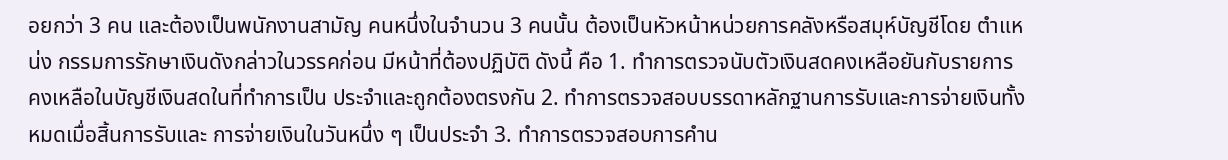อยกว่า 3 คน และต้องเป็นพนักงานสามัญ คนหนึ่งในจำนวน 3 คนนั้น ต้องเป็นหัวหน้าหน่วยการคลังหรือสมุห์บัญชีโดย ตำแหน่ง กรรมการรักษาเงินดังกล่าวในวรรคก่อน มีหน้าที่ต้องปฏิบัติ ดังนี้ คือ 1. ทำการตรวจนับตัวเงินสดคงเหลือยันกับรายการคงเหลือในบัญชีเงินสดในที่ทำการเป็น ประจำและถูกต้องตรงกัน 2. ทำการตรวจสอบบรรดาหลักฐานการรับและการจ่ายเงินทั้งหมดเมื่อสิ้นการรับและ การจ่ายเงินในวันหนึ่ง ๆ เป็นประจำ 3. ทำการตรวจสอบการคำน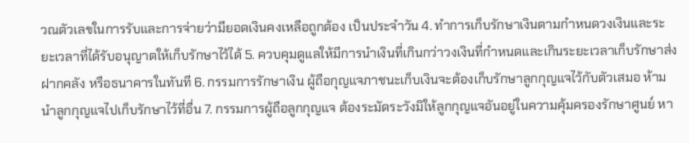วณตัวเลขในการรับและการจ่ายว่ามียอดเงินคงเหลือถูกต้อง เป็นประจำวัน 4. ทำการเก็บรักษาเงินตามกำหนดวงเงินและระยะเวลาที่ได้รับอนุญาตให้เก็บรักษาไว้ได้ 5. ควบคุมดูแลให้มีการนำเงินที่เกินกว่าวงเงินที่กำหนดและเกินระยะเวลาเก็บรักษาส่ง ฝากคลัง หรือธนาคารในทันที 6. กรรมการรักษาเงิน ผู้ถือกุญแจภาชนะเก็บเงินจะต้องเก็บรักษาลูกกุญแจไว้กับตัวเสมอ ห้ามนำลูกกุญแจไปเก็บรักษาไว้ที่อื่น 7. กรรมการผู้ถือลูกกุญแจ ต้องระมัดระวังมิให้ลูกกุญแจอันอยู่ในความคุ้มครองรักษาศูนย์ หา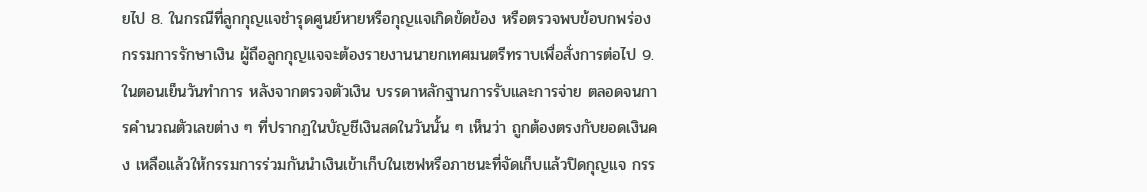ยไป 8. ในกรณีที่ลูกกุญแจชำรุดศูนย์หายหรือกุญแจเกิดขัดข้อง หรือตรวจพบข้อบกพร่อง กรรมการรักษาเงิน ผู้ถือลูกกุญแจจะต้องรายงานนายกเทศมนตรีทราบเพื่อสั่งการต่อไป 9. ในตอนเย็นวันทำการ หลังจากตรวจตัวเงิน บรรดาหลักฐานการรับและการจ่าย ตลอดจนการคำนวณตัวเลขต่าง ๆ ที่ปรากฏในบัญชีเงินสดในวันนั้น ๆ เห็นว่า ถูกต้องตรงกับยอดเงินคง เหลือแล้วให้กรรมการร่วมกันนำเงินเข้าเก็บในเซฟหรือภาชนะที่จัดเก็บแล้วปิดกุญแจ กรร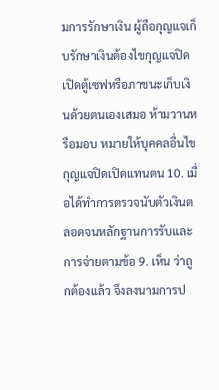มการรักษาเงิน ผู้ถือกุญแจเก็บรักษาเงินต้องไขกุญแจปิดเปิดตู้เซฟหรือภาชนะเก็บเงินด้วยตนเองเสมอ ห้ามวานหรือมอบ หมายให้บุคคลอื่นไขกุญแจปิดเปิดแทนตน 10. เมื่อได้ทำการตรวจนับตัวเงินตลอดจนหลักฐานการรับและการจ่ายตามข้อ 9. เห็น ว่าถูกต้องแล้ว จึงลงนามการป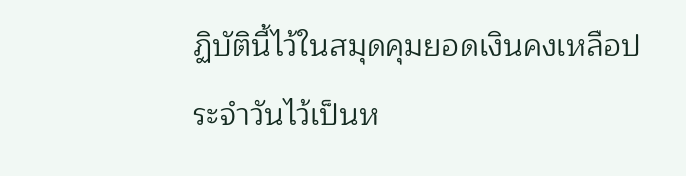ฏิบัตินี้ไว้ในสมุดคุมยอดเงินคงเหลือประจำวันไว้เป็นห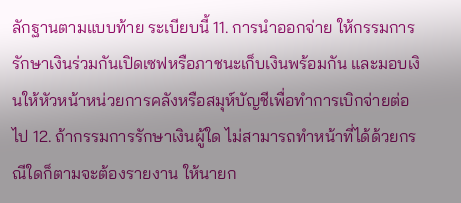ลักฐานตามแบบท้าย ระเบียบนี้ 11. การนำออกจ่าย ให้กรรมการรักษาเงินร่วมกันเปิดเซฟหรือภาชนะเก็บเงินพร้อมกัน และมอบเงินให้หัวหน้าหน่วยการคลังหรือสมุห์บัญชีเพื่อทำการเบิกจ่ายต่อไป 12. ถ้ากรรมการรักษาเงินผู้ใด ไม่สามารถทำหน้าที่ได้ด้วยกรณีใดก็ตามจะต้องรายงาน ให้นายก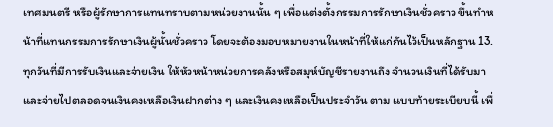เทศมนตรี หรือผู้รักษาการแทนทราบตามหน่วยงานนั้น ๆ เพื่อแต่งตั้งกรรมการรักษาเงินชั่วคราว ขึ้นทำหน้าที่แทนกรรมการรักษาเงินผู้นั้นชั่วคราว โดยจะต้องมอบหมายงานในหน้าที่ให้แก่กันไว้เป็นหลักฐาน 13. ทุกวันที่มีการรับเงินและจ่ายเงิน ให้หัวหน้าหน่วยการคลังหรือสมุห์บัญชีรายงานถึง จำนวนเงินที่ได้รับมาและจ่ายไปตลอดจนเงินคงเหลือเงินฝากต่าง ๆ และเงินคงเหลือเป็นประจำวัน ตาม แบบท้ายระเบียบนี้ เพื่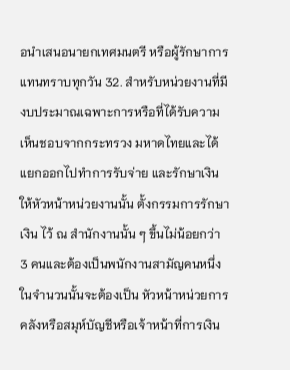อนำเสนอนายกเทศมนตรี หรือผู้รักษาการแทนทราบทุกวัน 32. สำหรับหน่วยงานที่มีงบประมาณเฉพาะการหรือที่ได้รับความเห็นชอบจากกระทรวง มหาดไทยและได้แยกออกไปทำการรับจ่าย และรักษาเงิน ให้หัวหน้าหน่วยงานนั้น ตั้งกรรมการรักษาเงิน ไว้ ณ สำนักงานนั้น ๆ ขึ้นไม่น้อยกว่า 3 คนและต้องเป็นพนักงานสามัญคนหนึ่งในจำนวนนั้นจะต้องเป็น หัวหน้าหน่วยการคลังหรือสมุห์บัญชีหรือเจ้าหน้าที่การเงิน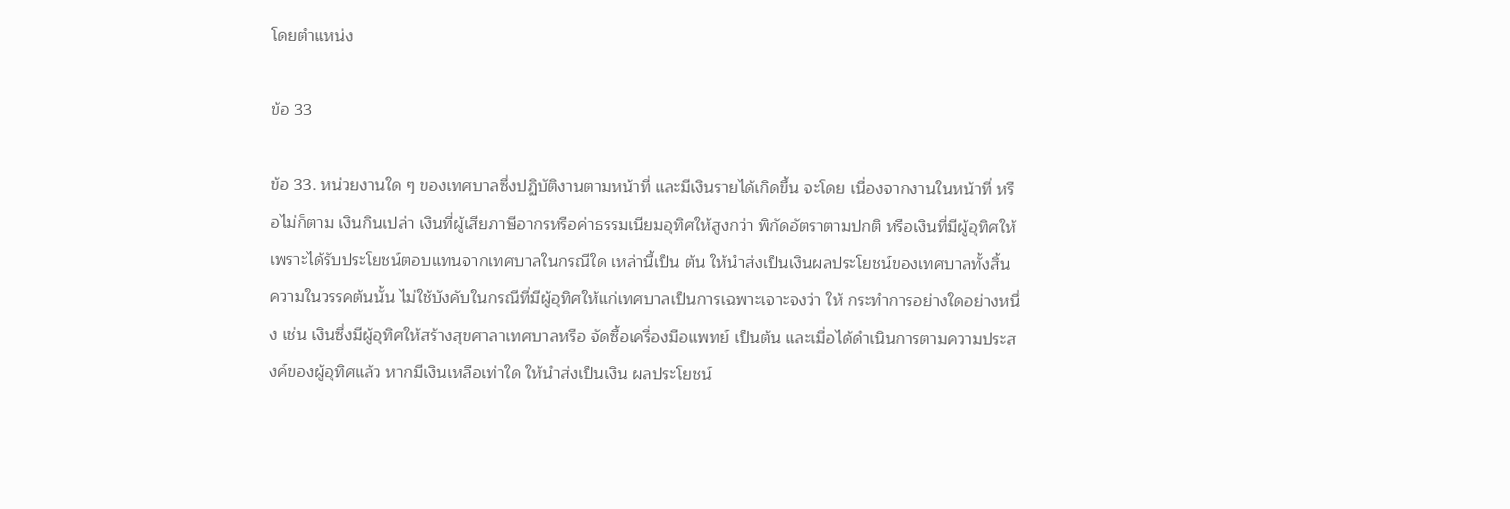โดยตำแหน่ง

ข้อ 33

ข้อ 33. หน่วยงานใด ๆ ของเทศบาลซึ่งปฏิบัติงานตามหน้าที่ และมีเงินรายได้เกิดขึ้น จะโดย เนื่องจากงานในหน้าที่ หรือไม่ก็ตาม เงินกินเปล่า เงินที่ผู้เสียภาษีอากรหรือค่าธรรมเนียมอุทิศให้สูงกว่า พิกัดอัตราตามปกติ หรือเงินที่มีผู้อุทิศให้เพราะได้รับประโยชน์ตอบแทนจากเทศบาลในกรณีใด เหล่านี้เป็น ต้น ให้นำส่งเป็นเงินผลประโยชน์ของเทศบาลทั้งสิ้น ความในวรรคต้นนั้น ไม่ใช้บังคับในกรณีที่มีผู้อุทิศให้แก่เทศบาลเป็นการเฉพาะเจาะจงว่า ให้ กระทำการอย่างใดอย่างหนึ่ง เช่น เงินซึ่งมีผู้อุทิศให้สร้างสุขศาลาเทศบาลหรือ จัดซื้อเครื่องมือแพทย์ เป็นต้น และเมื่อได้ดำเนินการตามความประสงค์ของผู้อุทิศแล้ว หากมีเงินเหลือเท่าใด ให้นำส่งเป็นเงิน ผลประโยชน์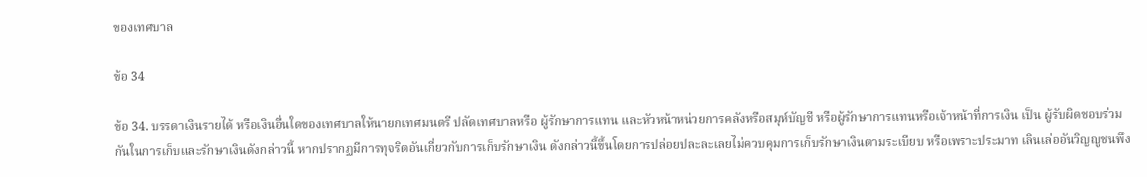ของเทศบาล

ข้อ 34

ข้อ 34. บรรดาเงินรายได้ หรือเงินอื่นใดของเทศบาลให้นายกเทศมนตรี ปลัดเทศบาลหรือ ผู้รักษาการแทน และหัวหน้าหน่วยการคลังหรือสมุห์บัญชี หรือผู้รักษาการแทนหรือเจ้าหน้าที่การเงิน เป็น ผู้รับผิดชอบร่วมกันในการเก็บและรักษาเงินดังกล่าวนี้ หากปรากฏมีการทุจริตอันเกี่ยวกับการเก็บรักษาเงิน ดังกล่าวนี้ขึ้นโดยการปล่อยปละละเลยไม่ควบคุมการเก็บรักษาเงินตามระเบียบ หรือเพราะประมาท เลินเล่ออันวิญญูชนพึง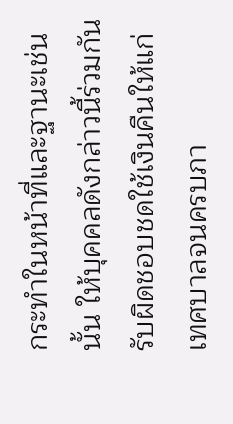กระทำในหน้าที่และฐานะเช่นนั้น ให้บุคคลดังกล่าวนี้ร่วมกันรับผิดชอบชดใช้เงินคืนให้แก่ เทศบาลจนครบภา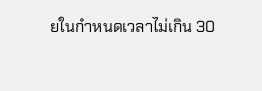ยในกำหนดเวลาไม่เกิน 30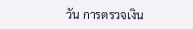วัน การตรวจเงิน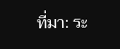ที่มา: ระ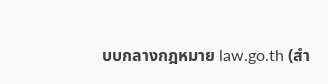บบกลางกฎหมาย law.go.th (สำ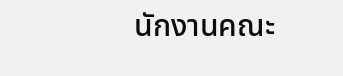นักงานคณะ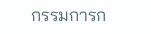กรรมการก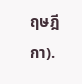ฤษฎีกา).